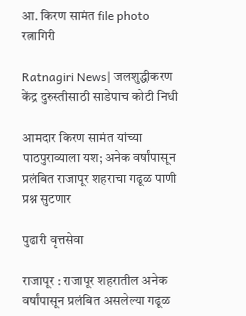आ. किरण सामंत file photo
रत्नागिरी

Ratnagiri News| जलशुद्धीकरण केंद्र दुरुस्तीसाठी साडेपाच कोटी निधी

आमदार किरण सामंत यांच्या पाठपुराव्याला यश; अनेक वर्षांपासून प्रलंबित राजापूर शहराचा गढूळ पाणी प्रश्न सुटणार

पुढारी वृत्तसेवा

राजापूर : राजापूर शहरातील अनेक वर्षांपासून प्रलंबित असलेल्या गढूळ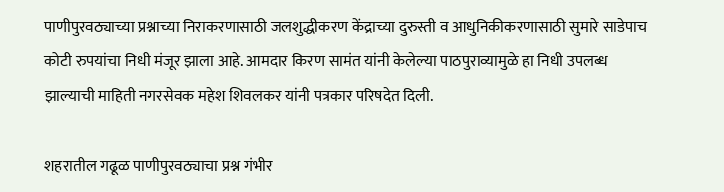पाणीपुरवठ्याच्या प्रश्नाच्या निराकरणासाठी जलशुद्धीकरण केंद्राच्या दुरुस्ती व आधुनिकीकरणासाठी सुमारे साडेपाच कोटी रुपयांचा निधी मंजूर झाला आहे. आमदार किरण सामंत यांनी केलेल्या पाठपुराव्यामुळे हा निधी उपलब्ध झाल्याची माहिती नगरसेवक महेश शिवलकर यांनी पत्रकार परिषदेत दिली.

शहरातील गढूळ पाणीपुरवठ्याचा प्रश्न गंभीर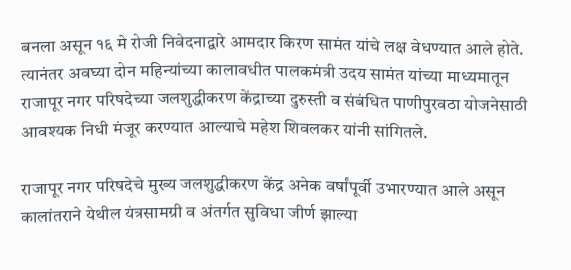बनला असून १६ मे रोजी निवेदनाद्वारे आमदार किरण सामंत यांचे लक्ष वेधण्यात आले होते. त्यानंतर अवघ्या दोन महिन्यांच्या कालावधीत पालकमंत्री उदय सामंत यांच्या माध्यमातून राजापूर नगर परिषदेच्या जलशुद्धीकरण केंद्राच्या दुरुस्ती व संबंधित पाणीपुरवठा योजनेसाठी आवश्यक निधी मंजूर करण्यात आल्याचे महेश शिवलकर यांनी सांगितले.

राजापूर नगर परिषदेचे मुख्य जलशुद्धीकरण केंद्र अनेक वर्षांपूर्वी उभारण्यात आले असून कालांतराने येथील यंत्रसामग्री व अंतर्गत सुविधा जीर्ण झाल्या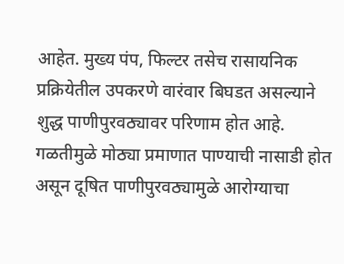आहेत. मुख्य पंप, फिल्टर तसेच रासायनिक प्रक्रियेतील उपकरणे वारंवार बिघडत असल्याने शुद्ध पाणीपुरवठ्यावर परिणाम होत आहे. गळतीमुळे मोठ्या प्रमाणात पाण्याची नासाडी होत असून दूषित पाणीपुरवठ्यामुळे आरोग्याचा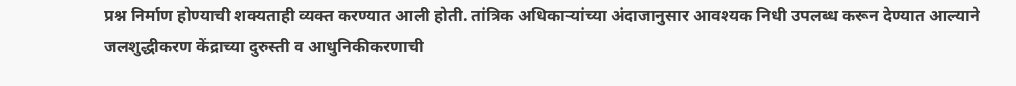प्रश्न निर्माण होण्याची शक्यताही व्यक्त करण्यात आली होती. तांत्रिक अधिकाऱ्यांच्या अंदाजानुसार आवश्यक निधी उपलब्ध करून देण्यात आल्याने जलशुद्धीकरण केंद्राच्या दुरुस्ती व आधुनिकीकरणाची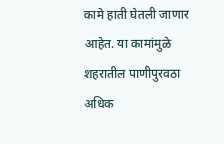कामे हाती घेतली जाणार आहेत. या कामांमुळे शहरातील पाणीपुरवठा अधिक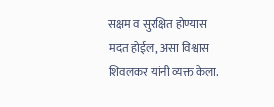सक्षम व सुरक्षित होण्यास मदत होईल, असा विश्वास शिवलकर यांनी व्यक्त केला.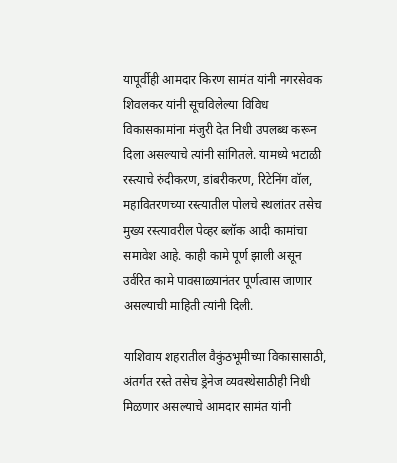यापूर्वीही आमदार किरण सामंत यांनी नगरसेवक शिवलकर यांनी सूचविलेल्या विविध विकासकामांना मंजुरी देत निधी उपलब्ध करून दिला असल्याचे त्यांनी सांगितले. यामध्ये भटाळी रस्त्याचे रुंदीकरण, डांबरीकरण, रिटेनिंग वॉल, महावितरणच्या रस्त्यातील पोलचे स्थलांतर तसेच मुख्य रस्त्यावरील पेव्हर ब्लॉक आदी कामांचा समावेश आहे. काही कामे पूर्ण झाली असून उर्वरित कामे पावसाळ्यानंतर पूर्णत्वास जाणार असल्याची माहिती त्यांनी दिली.

याशिवाय शहरातील वैकुंठभूमीच्या विकासासाठी, अंतर्गत रस्ते तसेच ड्रेनेज व्यवस्थेसाठीही निधी मिळणार असल्याचे आमदार सामंत यांनी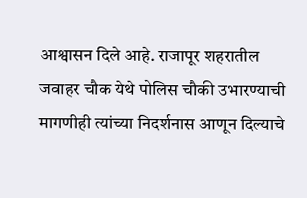आश्वासन दिले आहे. राजापूर शहरातील जवाहर चौक येथे पोलिस चौकी उभारण्याची मागणीही त्यांच्या निदर्शनास आणून दिल्याचे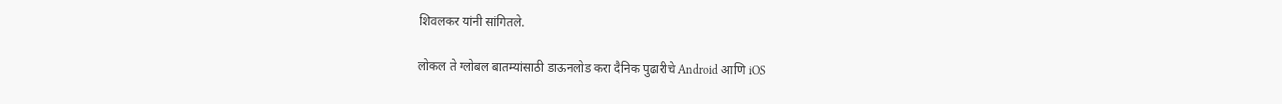शिवलकर यांनी सांगितले.

लोकल ते ग्लोबल बातम्यांसाठी डाऊनलोड करा दैनिक पुढारीचे Android आणि iOS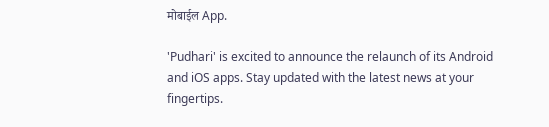मोबाईल App.

'Pudhari' is excited to announce the relaunch of its Android and iOS apps. Stay updated with the latest news at your fingertips.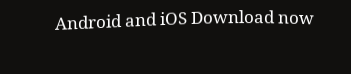Android and iOS Download now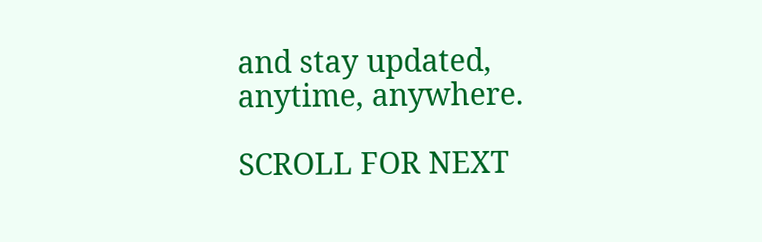and stay updated, anytime, anywhere.

SCROLL FOR NEXT